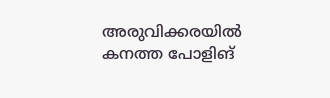അരുവിക്കരയില്‍ കനത്ത പോളിങ്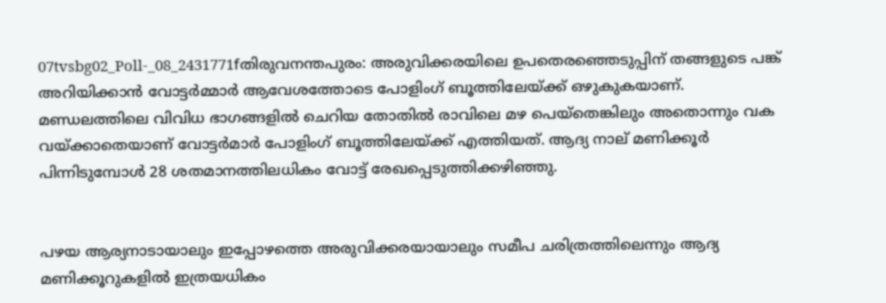07tvsbg02_Poll-_08_2431771fതിരുവനന്തപുരം: അരുവിക്കരയിലെ ഉപതെരഞ്ഞെടുപ്പിന് തങ്ങളുടെ പങ്ക് അറിയിക്കാന്‍ വോട്ടര്‍മ്മാര്‍ ആവേശത്തോടെ പോളിംഗ് ബൂത്തിലേയ്ക്ക് ഒഴുകുകയാണ്. മണ്ഡലത്തിലെ വിവിധ ഭാഗങ്ങളില്‍ ചെറിയ തോതില്‍ രാവിലെ മഴ പെയ്‌തെങ്കിലും അതൊന്നും വക വയ്ക്കാതെയാണ് വോട്ടര്‍മാര്‍ പോളിംഗ് ബൂത്തിലേയ്ക്ക് എത്തിയത്. ആദ്യ നാല് മണിക്കൂര്‍ പിന്നിടുമ്പോള്‍ 28 ശതമാനത്തിലധികം വോട്ട് രേഖപ്പെടുത്തിക്കഴിഞ്ഞു.


പഴയ ആര്യനാടായാലും ഇപ്പോഴത്തെ അരുവിക്കരയായാലും സമീപ ചരിത്രത്തിലെന്നും ആദ്യ മണിക്കൂറുകളില്‍ ഇത്രയധികം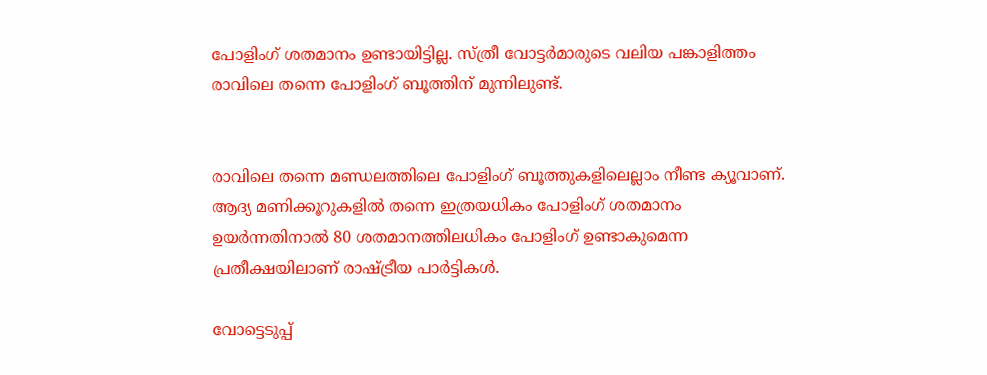പോളിംഗ് ശതമാനം ഉണ്ടായിട്ടില്ല. സ്ത്രീ വോട്ടര്‍മാരുടെ വലിയ പങ്കാളിത്തം രാവിലെ തന്നെ പോളിംഗ് ബൂത്തിന് മുന്നിലുണ്ട്.


രാവിലെ തന്നെ മണ്ഡലത്തിലെ പോളിംഗ് ബൂത്തുകളിലെല്ലാം നീണ്ട ക്യൂവാണ്. ആദ്യ മണിക്കൂറുകളില്‍ തന്നെ ഇത്രയധികം പോളിംഗ് ശതമാനം ഉയര്‍ന്നതിനാല്‍ 80 ശതമാനത്തിലധികം പോളിംഗ് ഉണ്ടാകുമെന്ന പ്രതീക്ഷയിലാണ് രാഷ്ട്രീയ പാര്‍ട്ടികള്‍.

വോട്ടെടുപ്പ്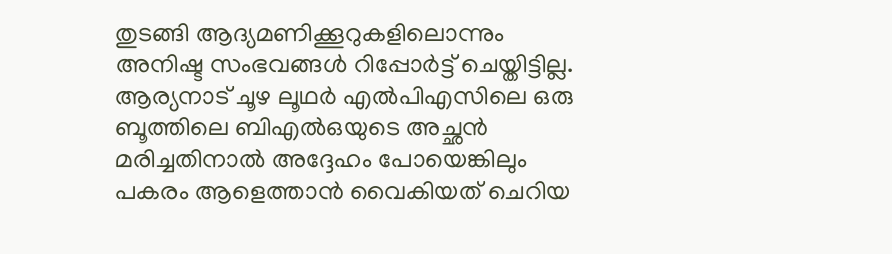തുടങ്ങി ആദ്യമണിക്കൂറുകളിലൊന്നും അനിഷ്ട സംഭവങ്ങള്‍ റിപ്പോര്‍ട്ട് ചെയ്തിട്ടില്ല. ആര്യനാട് ചൂഴ ലൂഥര്‍ എല്‍പിഎസിലെ ഒരു ബൂത്തിലെ ബിഎല്‍ഒയുടെ അച്ഛന്‍ മരിച്ചതിനാല്‍ അദ്ദേഹം പോയെങ്കിലും പകരം ആളെത്താന്‍ വൈകിയത് ചെറിയ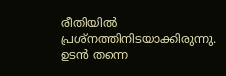രീതിയില്‍ പ്രശ്‌നത്തിനിടയാക്കിരുന്നു. ഉടന്‍ തന്നെ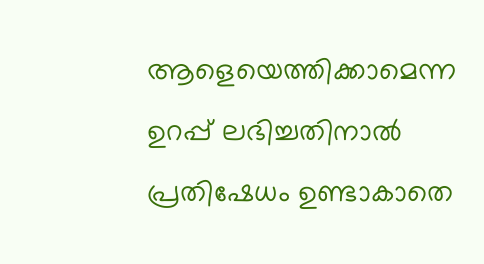ആളെയെത്തിക്കാമെന്ന ഉറപ്പ് ലഭിച്ചതിനാല്‍ പ്രതിഷേധം ഉണ്ടാകാതെ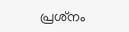പ്രശ്‌നം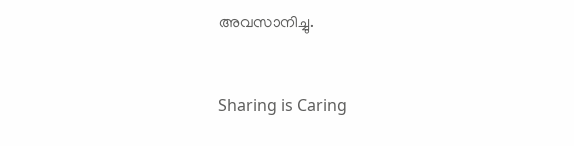അവസാനിച്ചു.



Sharing is Caring